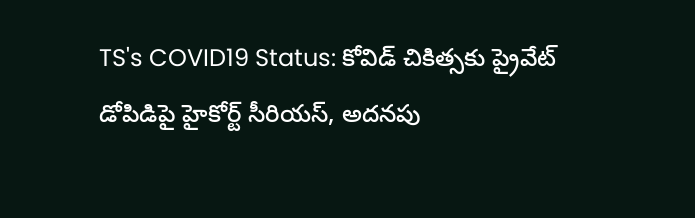TS's COVID19 Status: కోవిడ్ చికిత్సకు ప్రైవేట్ డోపిడిపై హైకోర్ట్ సీరియస్, అదనపు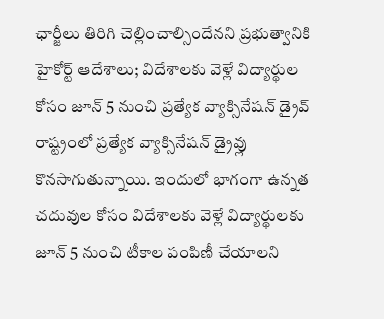ఛార్జీలు తిరిగి చెల్లించాల్సిందేనని ప్రభుత్వానికి హైకోర్ట్ ఆదేశాలు; విదేశాలకు వెళ్లే విద్యార్థుల కోసం జూన్ 5 నుంచి ప్రత్యేక వ్యాక్సినేషన్ డ్రైవ్
రాష్ట్రంలో ప్రత్యేక వ్యాక్సినేషన్ డ్రైవ్లు కొనసాగుతున్నాయి. ఇందులో భాగంగా ఉన్నత చదువుల కోసం విదేశాలకు వెళ్లే విద్యార్థులకు జూన్ 5 నుంచి టీకాల పంపిణీ చేయాలని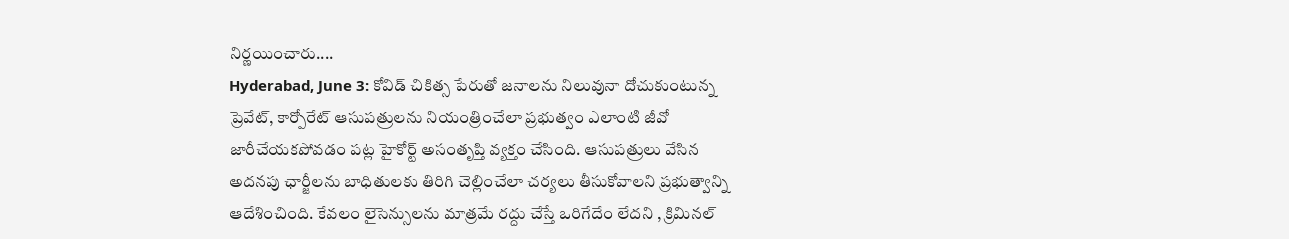నిర్ణయించారు....
Hyderabad, June 3: కోవిడ్ చికిత్స పేరుతో జనాలను నిలువునా దోచుకుంటున్న ప్రెవేట్, కార్పోరేట్ ఆసుపత్రులను నియంత్రించేలా ప్రభుత్వం ఎలాంటి జీవో జారీచేయకపోవడం పట్ల హైకోర్ట్ అసంతృప్తి వ్యక్తం చేసింది. ఆసుపత్రులు వేసిన అదనపు ఛార్జీలను బాధితులకు తిరిగి చెల్లించేలా చర్యలు తీసుకోవాలని ప్రభుత్వాన్ని ఆదేశించింది. కేవలం లైసెన్సులను మాత్రమే రద్దు చేస్తే ఒరిగేదేం లేదని , క్రిమినల్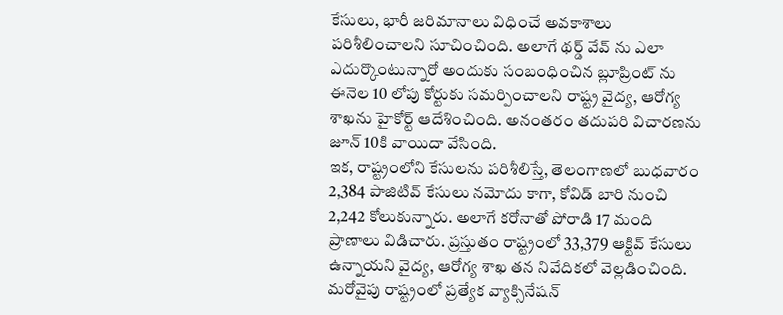కేసులు, భారీ జరిమానాలు విధించే అవకాశాలు పరిశీలించాలని సూచించింది. అలాగే థర్డ్ వేవ్ ను ఎలా ఎదుర్కొంటున్నారో అందుకు సంబంధించిన బ్లూప్రింట్ ను ఈనెల 10 లోపు కోర్టుకు సమర్పించాలని రాష్ట్ర వైద్య, ఆరోగ్య శాఖను హైకోర్ట్ ఆదేశించింది. అనంతరం తదుపరి విచారణను జూన్ 10కి వాయిదా వేసింది.
ఇక, రాష్ట్రంలోని కేసులను పరిశీలిస్తే, తెలంగాణలో బుధవారం 2,384 పాజిటివ్ కేసులు నమోదు కాగా, కోవిడ్ బారి నుంచి 2,242 కోలుకున్నారు. అలాగే కరోనాతో పోరాడి 17 మంది ప్రాణాలు విడిచారు. ప్రస్తుతం రాష్ట్రంలో 33,379 ఆక్టివ్ కేసులు ఉన్నాయని వైద్య, ఆరోగ్య శాఖ తన నివేదికలో వెల్లడించింది.
మరోవైపు రాష్ట్రంలో ప్రత్యేక వ్యాక్సినేషన్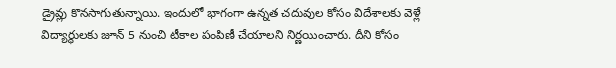డ్రైవ్లు కొనసాగుతున్నాయి. ఇందులో భాగంగా ఉన్నత చదువుల కోసం విదేశాలకు వెళ్లే విద్యార్థులకు జూన్ 5 నుంచి టీకాల పంపిణీ చేయాలని నిర్ణయించారు. దీని కోసం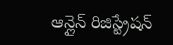ఆన్లైన్ రిజిస్ట్రేషన్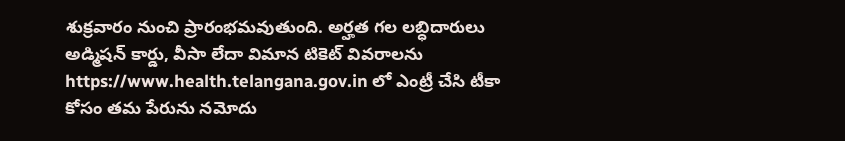శుక్రవారం నుంచి ప్రారంభమవుతుంది. అర్హత గల లబ్ధిదారులు అడ్మిషన్ కార్డు, వీసా లేదా విమాన టికెట్ వివరాలను https://www.health.telangana.gov.in లో ఎంట్రీ చేసి టీకా కోసం తమ పేరును నమోదు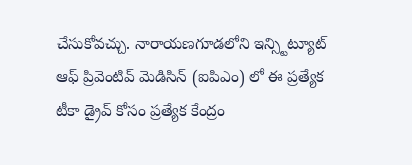చేసుకోవచ్చు. నారాయణగూడలోని ఇన్స్టిట్యూట్ ఆఫ్ ప్రివెంటివ్ మెడిసిన్ (ఐపిఎం) లో ఈ ప్రత్యేక టీకా డ్రైవ్ కోసం ప్రత్యేక కేంద్రం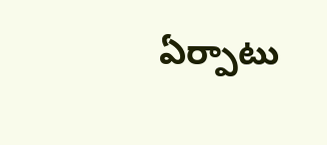ఏర్పాటు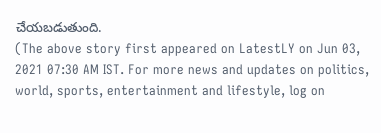చేయబడుతుంది.
(The above story first appeared on LatestLY on Jun 03, 2021 07:30 AM IST. For more news and updates on politics, world, sports, entertainment and lifestyle, log on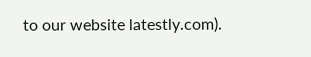to our website latestly.com).